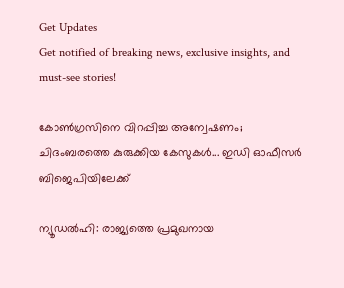Get Updates
Get notified of breaking news, exclusive insights, and must-see stories!

കോണ്‍ഗ്രസിനെ വിറപ്പിച്ച അന്വേഷണം; ചിദംബരത്തെ കുരുക്കിയ കേസുകള്‍... ഇഡി ഓഫീസര്‍ ബിജെപിയിലേക്ക്

ന്യൂഡല്‍ഹി: രാജ്യത്തെ പ്രമുഖനായ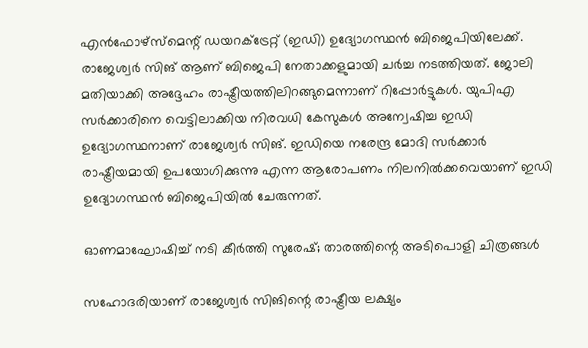എന്‍ഫോഴ്‌സ്‌മെന്റ് ഡയറക്ട്രേറ്റ് (ഇഡി) ഉദ്യോഗസ്ഥന്‍ ബിജെപിയിലേക്ക്. രാജേശ്വര്‍ സിങ് ആണ് ബിജെപി നേതാക്കളുമായി ചര്‍ച്ച നടത്തിയത്. ജോലി മതിയാക്കി അദ്ദേഹം രാഷ്ട്രീയത്തിലിറങ്ങുമെന്നാണ് റിപ്പോര്‍ട്ടുകള്‍. യുപിഎ സര്‍ക്കാരിനെ വെട്ടിലാക്കിയ നിരവധി കേസുകള്‍ അന്വേഷിച്ച ഇഡി ഉദ്യോഗസ്ഥനാണ് രാജേശ്വര്‍ സിങ്. ഇഡിയെ നരേന്ദ്ര മോദി സര്‍ക്കാര്‍ രാഷ്ട്രീയമായി ഉപയോഗിക്കുന്നു എന്ന ആരോപണം നിലനില്‍ക്കവെയാണ് ഇഡി ഉദ്യോഗസ്ഥന്‍ ബിജെപിയില്‍ ചേരുന്നത്.

ഓണമാഘോഷിച്ച് നടി കീര്‍ത്തി സുരേഷ്; താരത്തിന്റെ അടിപൊളി ചിത്രങ്ങള്‍

സഹോദരിയാണ് രാജേശ്വര്‍ സിങിന്റെ രാഷ്ട്രീയ ലക്ഷ്യം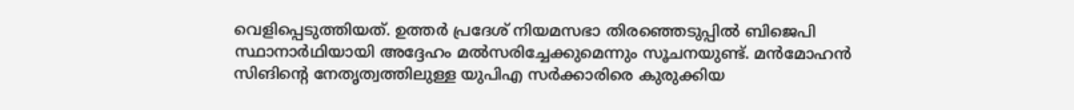വെളിപ്പെടുത്തിയത്. ഉത്തര്‍ പ്രദേശ് നിയമസഭാ തിരഞ്ഞെടുപ്പില്‍ ബിജെപി സ്ഥാനാര്‍ഥിയായി അദ്ദേഹം മല്‍സരിച്ചേക്കുമെന്നും സൂചനയുണ്ട്. മന്‍മോഹന്‍ സിങിന്റെ നേതൃത്വത്തിലുള്ള യുപിഎ സര്‍ക്കാരിരെ കുരുക്കിയ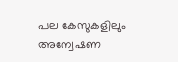പല കേസുകളിലും അന്വേഷണ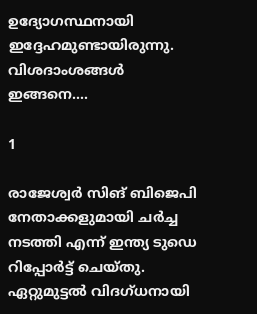ഉദ്യോഗസ്ഥനായി ഇദ്ദേഹമുണ്ടായിരുന്നു. വിശദാംശങ്ങള്‍ ഇങ്ങനെ....

1

രാജേശ്വര്‍ സിങ് ബിജെപി നേതാക്കളുമായി ചര്‍ച്ച നടത്തി എന്ന് ഇന്ത്യ ടുഡെ റിപ്പോര്‍ട്ട് ചെയ്തു. ഏറ്റുമുട്ടല്‍ വിദഗ്ധനായി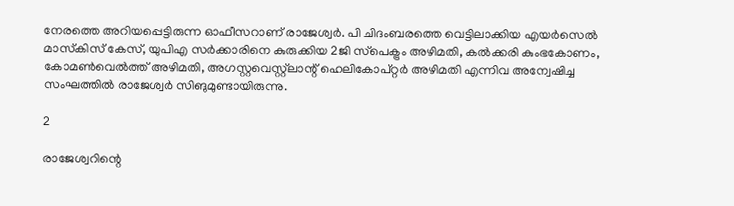നേരത്തെ അറിയപ്പെട്ടിരുന്ന ഓഫീസറാണ് രാജേശ്വര്‍. പി ചിദംബരത്തെ വെട്ടിലാക്കിയ എയര്‍സെല്‍ മാസ്‌കിസ് കേസ്, യുപിഎ സര്‍ക്കാരിനെ കുരുക്കിയ 2ജി സ്‌പെക്ട്രം അഴിമതി, കല്‍ക്കരി കുംഭകോണം, കോമണ്‍വെല്‍ത്ത് അഴിമതി, അഗസ്റ്റവെസ്റ്റ്‌ലാന്റ് ഹെലികോപ്റ്റര്‍ അഴിമതി എന്നിവ അന്വേഷിച്ച സംഘത്തില്‍ രാജേശ്വര്‍ സിങുമുണ്ടായിരുന്നു.

2

രാജേശ്വറിന്റെ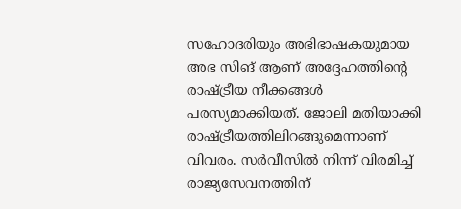സഹോദരിയും അഭിഭാഷകയുമായ അഭ സിങ് ആണ് അദ്ദേഹത്തിന്റെ രാഷ്ട്രീയ നീക്കങ്ങള്‍ പരസ്യമാക്കിയത്. ജോലി മതിയാക്കി രാഷ്ട്രീയത്തിലിറങ്ങുമെന്നാണ് വിവരം. സര്‍വീസില്‍ നിന്ന് വിരമിച്ച് രാജ്യസേവനത്തിന്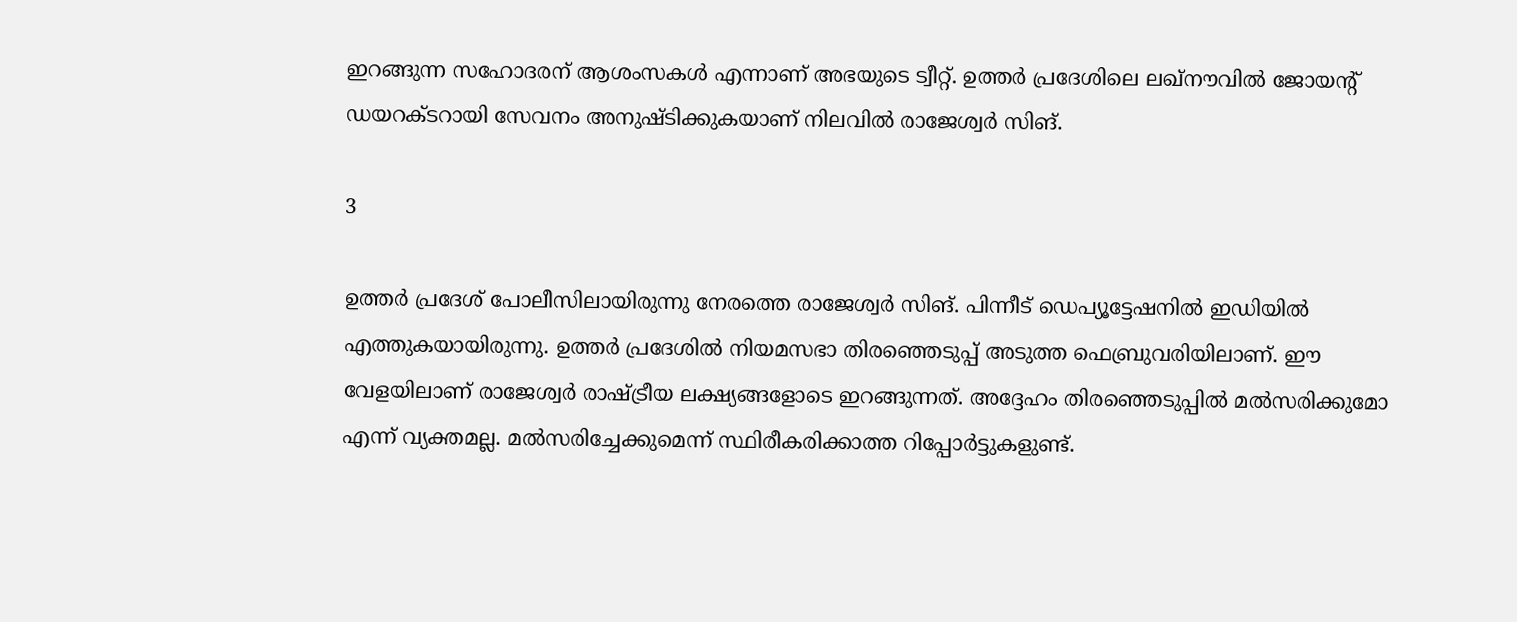ഇറങ്ങുന്ന സഹോദരന് ആശംസകള്‍ എന്നാണ് അഭയുടെ ട്വീറ്റ്. ഉത്തര്‍ പ്രദേശിലെ ലഖ്‌നൗവില്‍ ജോയന്റ് ഡയറക്ടറായി സേവനം അനുഷ്ടിക്കുകയാണ് നിലവില്‍ രാജേശ്വര്‍ സിങ്.

3

ഉത്തര്‍ പ്രദേശ് പോലീസിലായിരുന്നു നേരത്തെ രാജേശ്വര്‍ സിങ്. പിന്നീട് ഡെപ്യൂട്ടേഷനില്‍ ഇഡിയില്‍ എത്തുകയായിരുന്നു. ഉത്തര്‍ പ്രദേശില്‍ നിയമസഭാ തിരഞ്ഞെടുപ്പ് അടുത്ത ഫെബ്രുവരിയിലാണ്. ഈ വേളയിലാണ് രാജേശ്വര്‍ രാഷ്ട്രീയ ലക്ഷ്യങ്ങളോടെ ഇറങ്ങുന്നത്. അദ്ദേഹം തിരഞ്ഞെടുപ്പില്‍ മല്‍സരിക്കുമോ എന്ന് വ്യക്തമല്ല. മല്‍സരിച്ചേക്കുമെന്ന് സ്ഥിരീകരിക്കാത്ത റിപ്പോര്‍ട്ടുകളുണ്ട്.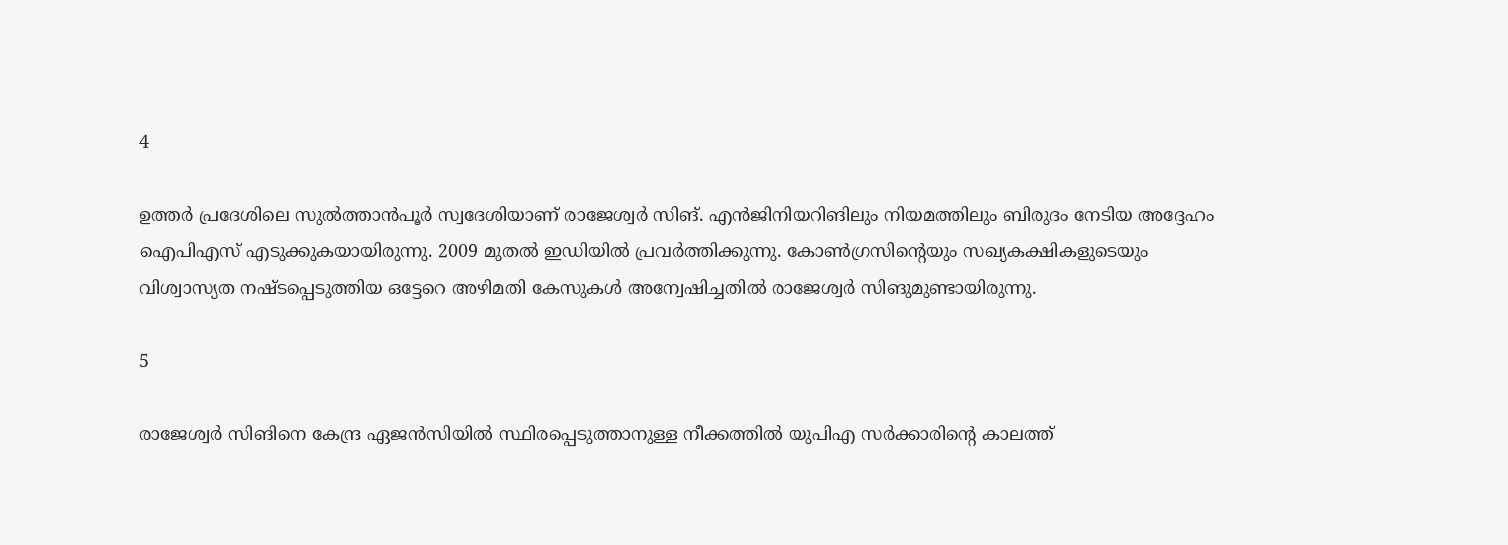4

ഉത്തര്‍ പ്രദേശിലെ സുല്‍ത്താന്‍പൂര്‍ സ്വദേശിയാണ് രാജേശ്വര്‍ സിങ്. എന്‍ജിനിയറിങിലും നിയമത്തിലും ബിരുദം നേടിയ അദ്ദേഹം ഐപിഎസ് എടുക്കുകയായിരുന്നു. 2009 മുതല്‍ ഇഡിയില്‍ പ്രവര്‍ത്തിക്കുന്നു. കോണ്‍ഗ്രസിന്റെയും സഖ്യകക്ഷികളുടെയും വിശ്വാസ്യത നഷ്ടപ്പെടുത്തിയ ഒട്ടേറെ അഴിമതി കേസുകള്‍ അന്വേഷിച്ചതില്‍ രാജേശ്വര്‍ സിങുമുണ്ടായിരുന്നു.

5

രാജേശ്വര്‍ സിങിനെ കേന്ദ്ര ഏജന്‍സിയില്‍ സ്ഥിരപ്പെടുത്താനുള്ള നീക്കത്തില്‍ യുപിഎ സര്‍ക്കാരിന്റെ കാലത്ത്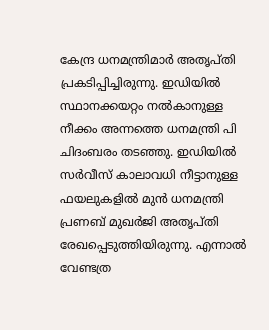കേന്ദ്ര ധനമന്ത്രിമാര്‍ അതൃപ്തി പ്രകടിപ്പിച്ചിരുന്നു. ഇഡിയില്‍ സ്ഥാനക്കയറ്റം നല്‍കാനുള്ള നീക്കം അന്നത്തെ ധനമന്ത്രി പി ചിദംബരം തടഞ്ഞു. ഇഡിയില്‍ സര്‍വീസ് കാലാവധി നീട്ടാനുള്ള ഫയലുകളില്‍ മുന്‍ ധനമന്ത്രി പ്രണബ് മുഖര്‍ജി അതൃപ്തി രേഖപ്പെടുത്തിയിരുന്നു. എന്നാല്‍ വേണ്ടത്ര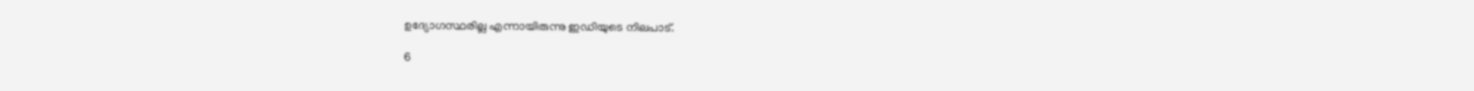ഉദ്യോഗസ്ഥരില്ല എന്നായിരുന്നു ഇഡിയുടെ നിലപാട്.

6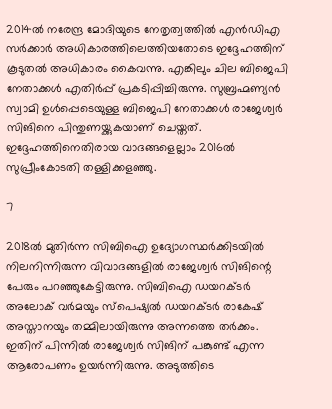2014ല്‍ നരേന്ദ്ര മോദിയുടെ നേതൃത്വത്തില്‍ എന്‍ഡിഎ സര്‍ക്കാര്‍ അധികാരത്തിലെത്തിയതോടെ ഇദ്ദേഹത്തിന് കൂടുതല്‍ അധികാരം കൈവന്നു. എങ്കിലും ചില ബിജെപി നേതാക്കള്‍ എതിര്‍പ്പ് പ്രകടിപ്പിച്ചിരുന്നു. സുബ്രഹ്മണ്യന്‍ സ്വാമി ഉള്‍പ്പെടെയുള്ള ബിജെപി നേതാക്കള്‍ രാജേശ്വര്‍ സിങിനെ പിന്തുണയ്ക്കുകയാണ് ചെയ്തത്. ഇദ്ദേഹത്തിനെതിരായ വാദങ്ങളെല്ലാം 2016ല്‍ സുപ്രീംകോടതി തള്ളിക്കളഞ്ഞു.

7

2018ല്‍ മുതിര്‍ന്ന സിബിഐ ഉദ്യോഗസ്ഥര്‍ക്കിടയില്‍ നിലനിന്നിരുന്ന വിവാദങ്ങളില്‍ രാജേശ്വര്‍ സിങിന്റെ പേരും പറഞ്ഞുകേട്ടിരുന്നു. സിബിഐ ഡയറക്ടര്‍ അലോക് വര്‍മയും സ്‌പെഷ്യല്‍ ഡയറക്ടര്‍ രാകേഷ് അസ്താനയും തമ്മിലായിരുന്നു അന്നത്തെ തര്‍ക്കം. ഇതിന് പിന്നില്‍ രാജേശ്വര്‍ സിങിന് പങ്കുണ്ട് എന്ന ആരോപണം ഉയര്‍ന്നിരുന്നു. അടുത്തിടെ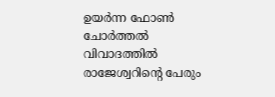ഉയര്‍ന്ന ഫോണ്‍ ചോര്‍ത്തല്‍ വിവാദത്തില്‍ രാജേശ്വറിന്റെ പേരും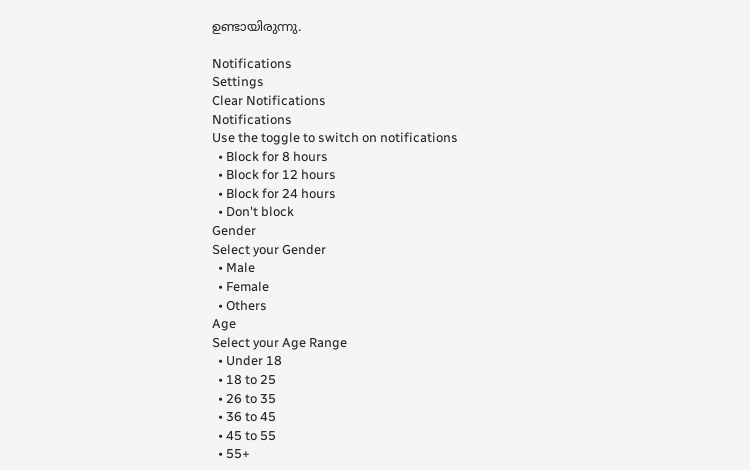ഉണ്ടായിരുന്നു.

Notifications
Settings
Clear Notifications
Notifications
Use the toggle to switch on notifications
  • Block for 8 hours
  • Block for 12 hours
  • Block for 24 hours
  • Don't block
Gender
Select your Gender
  • Male
  • Female
  • Others
Age
Select your Age Range
  • Under 18
  • 18 to 25
  • 26 to 35
  • 36 to 45
  • 45 to 55
  • 55+